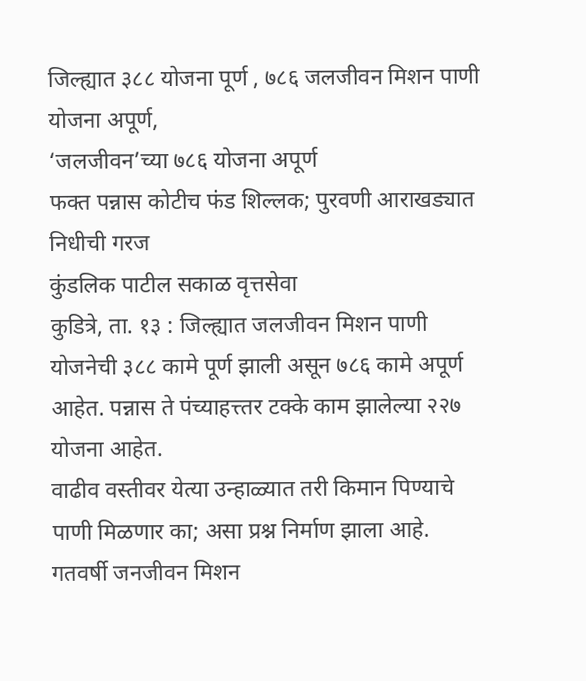जिल्ह्यात ३८८ योजना पूर्ण , ७८६ जलजीवन मिशन पाणी योजना अपूर्ण,
‘जलजीवन’च्या ७८६ योजना अपूर्ण
फक्त पन्नास कोटीच फंड शिल्लक; पुरवणी आराखड्यात निधीची गरज
कुंडलिक पाटील सकाळ वृत्तसेवा
कुडित्रे, ता. १३ : जिल्ह्यात जलजीवन मिशन पाणी योजनेची ३८८ कामे पूर्ण झाली असून ७८६ कामे अपूर्ण आहेत. पन्नास ते पंच्याहत्त्तर टक्के काम झालेल्या २२७ योजना आहेत.
वाढीव वस्तीवर येत्या उन्हाळ्यात तरी किमान पिण्याचे पाणी मिळणार का; असा प्रश्न निर्माण झाला आहे. गतवर्षी जनजीवन मिशन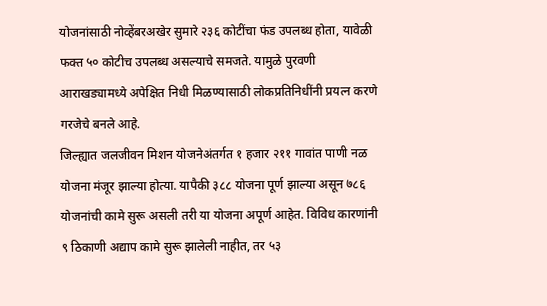योजनांसाठी नोव्हेंबरअखेर सुमारे २३६ कोटींचा फंड उपलब्ध होता, यावेळी फक्त ५० कोटीच उपलब्ध असल्याचे समजते. यामुळे पुरवणी आराखड्यामध्ये अपेक्षित निधी मिळण्यासाठी लोकप्रतिनिधींनी प्रयत्न करणे गरजेचे बनले आहे.
जिल्ह्यात जलजीवन मिशन योजनेअंतर्गत १ हजार २११ गावांत पाणी नळ योजना मंजूर झाल्या होत्या. यापैकी ३८८ योजना पूर्ण झाल्या असून ७८६ योजनांची कामे सुरू असली तरी या योजना अपूर्ण आहेत. विविध कारणांनी ९ ठिकाणी अद्याप कामे सुरू झालेली नाहीत, तर ५३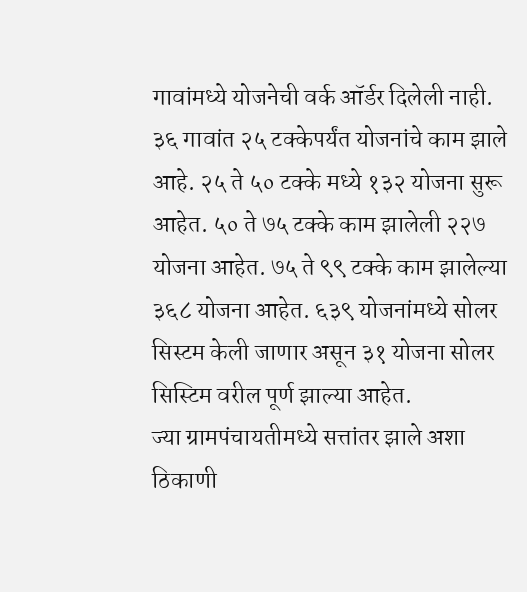गावांमध्ये योजनेची वर्क ऑर्डर दिलेली नाही. ३६ गावांत २५ टक्केपर्यंत योजनांचे काम झाले आहे. २५ ते ५० टक्के मध्ये १३२ योजना सुरू आहेत. ५० ते ७५ टक्के काम झालेली २२७ योजना आहेत. ७५ ते ९९ टक्के काम झालेल्या ३६८ योजना आहेत. ६३९ योजनांमध्ये सोलर सिस्टम केली जाणार असून ३१ योजना सोलर सिस्टिम वरील पूर्ण झाल्या आहेत.
ज्या ग्रामपंचायतीमध्ये सत्तांतर झाले अशा ठिकाणी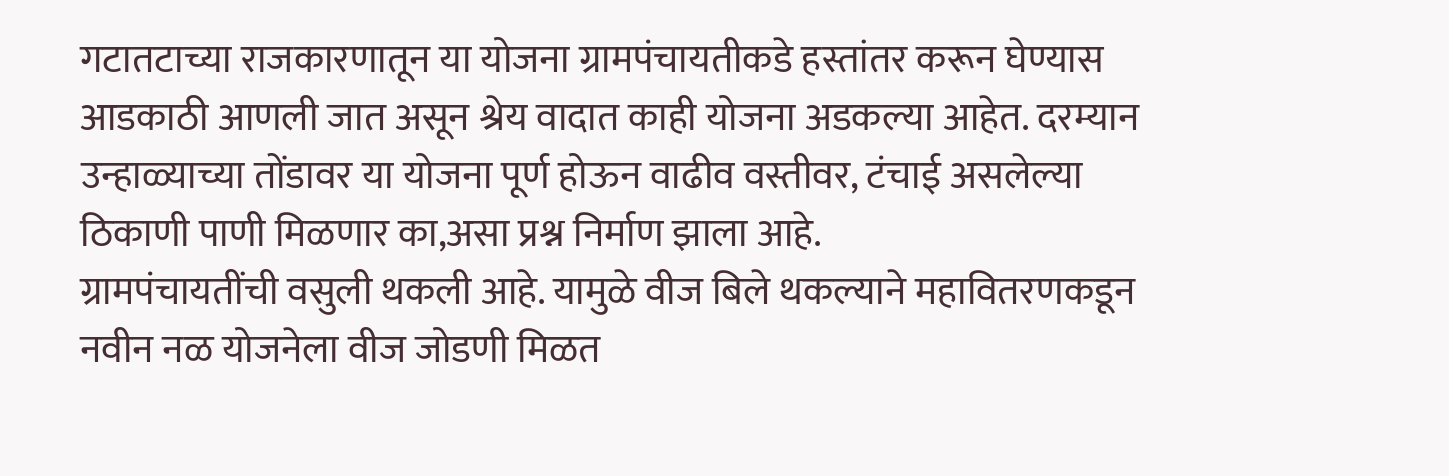गटातटाच्या राजकारणातून या योजना ग्रामपंचायतीकडे हस्तांतर करून घेण्यास आडकाठी आणली जात असून श्रेय वादात काही योजना अडकल्या आहेत. दरम्यान उन्हाळ्याच्या तोंडावर या योजना पूर्ण होऊन वाढीव वस्तीवर, टंचाई असलेल्या ठिकाणी पाणी मिळणार का,असा प्रश्न निर्माण झाला आहे.
ग्रामपंचायतींची वसुली थकली आहे. यामुळे वीज बिले थकल्याने महावितरणकडून नवीन नळ योजनेला वीज जोडणी मिळत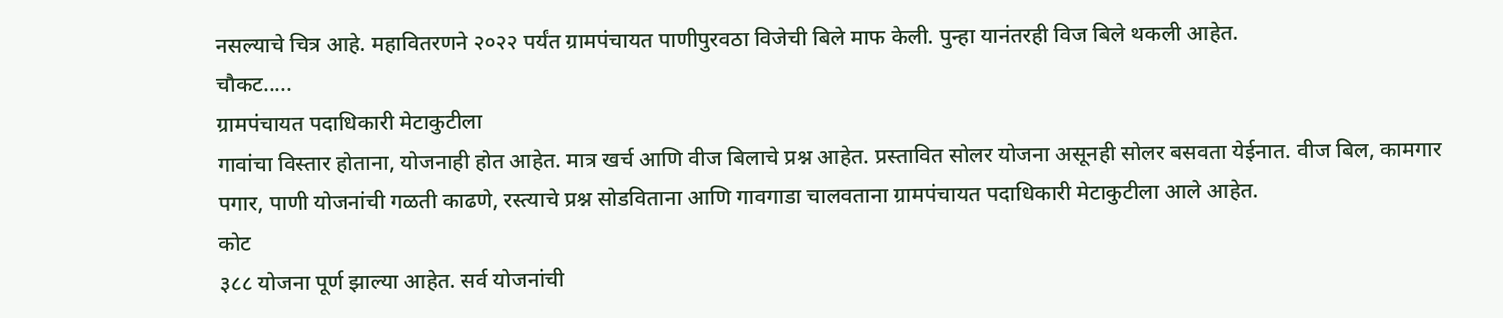नसल्याचे चित्र आहे. महावितरणने २०२२ पर्यंत ग्रामपंचायत पाणीपुरवठा विजेची बिले माफ केली. पुन्हा यानंतरही विज बिले थकली आहेत.
चौकट.....
ग्रामपंचायत पदाधिकारी मेटाकुटीला
गावांचा विस्तार होताना, योजनाही होत आहेत. मात्र खर्च आणि वीज बिलाचे प्रश्न आहेत. प्रस्तावित सोलर योजना असूनही सोलर बसवता येईनात. वीज बिल, कामगार पगार, पाणी योजनांची गळती काढणे, रस्त्याचे प्रश्न सोडविताना आणि गावगाडा चालवताना ग्रामपंचायत पदाधिकारी मेटाकुटीला आले आहेत.
कोट
३८८ योजना पूर्ण झाल्या आहेत. सर्व योजनांची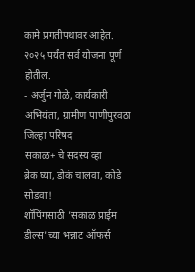कामे प्रगतीपथावर आहेत. २०२५ पर्यंत सर्व योजना पूर्ण होतील.
- अर्जुन गोळे, कार्यकारी अभियंता, ग्रामीण पाणीपुरवठा जिल्हा परिषद
सकाळ+ चे सदस्य व्हा
ब्रेक घ्या, डोकं चालवा, कोडे सोडवा!
शॉपिंगसाठी 'सकाळ प्राईम डील्स'च्या भन्नाट ऑफर्स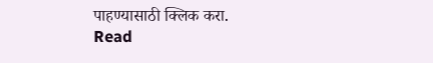पाहण्यासाठी क्लिक करा.
Read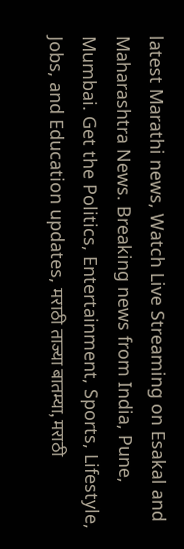latest Marathi news, Watch Live Streaming on Esakal and Maharashtra News. Breaking news from India, Pune, Mumbai. Get the Politics, Entertainment, Sports, Lifestyle, Jobs, and Education updates, मराठी ताज्या बातम्या, मराठी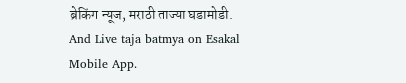ब्रेकिंग न्यूज, मराठी ताज्या घडामोडी. And Live taja batmya on Esakal Mobile App.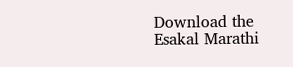Download the Esakal Marathi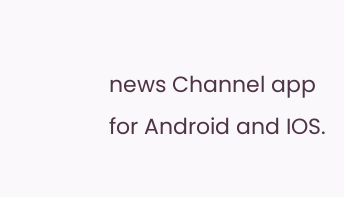news Channel app for Android and IOS.